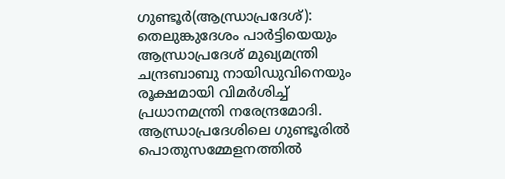ഗുണ്ടൂർ(ആന്ധ്രാപ്രദേശ്): തെലുങ്കുദേശം പാർട്ടിയെയും ആന്ധ്രാപ്രദേശ് മുഖ്യമന്ത്രി ചന്ദ്രബാബു നായിഡുവിനെയും രൂക്ഷമായി വിമർശിച്ച് പ്രധാനമന്ത്രി നരേന്ദ്രമോദി. ആന്ധ്രാപ്രദേശിലെ ഗുണ്ടൂരിൽ പൊതുസമ്മേളനത്തിൽ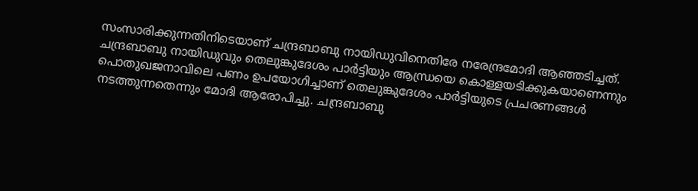സംസാരിക്കുന്നതിനിടെയാണ് ചന്ദ്രബാബു നായിഡുവിനെതിരേ നരേന്ദ്രമോദി ആഞ്ഞടിച്ചത്. ചന്ദ്രബാബു നായിഡുവും തെലുങ്കുദേശം പാർട്ടിയും ആന്ധ്രയെ കൊള്ളയടിക്കുകയാണെന്നും പൊതുഖജനാവിലെ പണം ഉപയോഗിച്ചാണ് തെലുങ്കുദേശം പാർട്ടിയുടെ പ്രചരണങ്ങൾ നടത്തുന്നതെന്നും മോദി ആരോപിച്ചു. ചന്ദ്രബാബു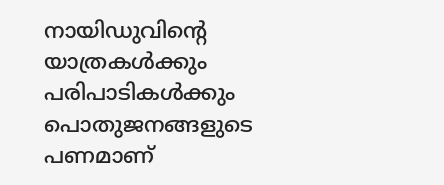നായിഡുവിന്റെ യാത്രകൾക്കും പരിപാടികൾക്കും പൊതുജനങ്ങളുടെ പണമാണ്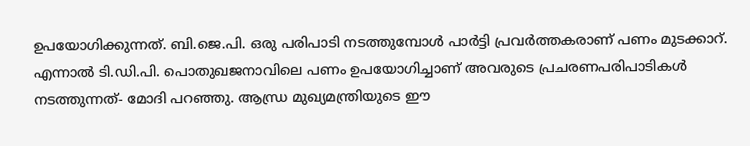ഉപയോഗിക്കുന്നത്. ബി.ജെ.പി. ഒരു പരിപാടി നടത്തുമ്പോൾ പാർട്ടി പ്രവർത്തകരാണ് പണം മുടക്കാറ്. എന്നാൽ ടി.ഡി.പി. പൊതുഖജനാവിലെ പണം ഉപയോഗിച്ചാണ് അവരുടെ പ്രചരണപരിപാടികൾ നടത്തുന്നത്- മോദി പറഞ്ഞു. ആന്ധ്ര മുഖ്യമന്ത്രിയുടെ ഈ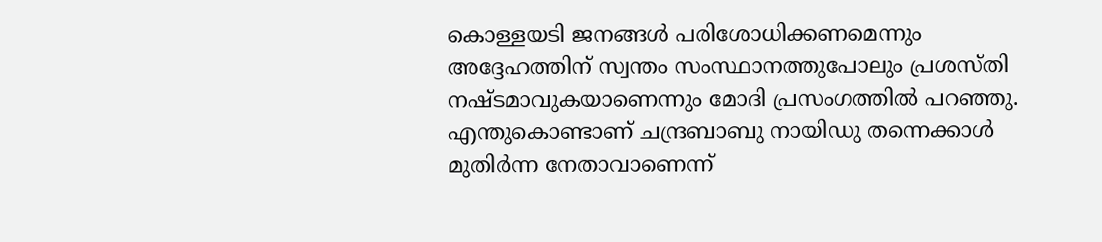കൊള്ളയടി ജനങ്ങൾ പരിശോധിക്കണമെന്നും അദ്ദേഹത്തിന് സ്വന്തം സംസ്ഥാനത്തുപോലും പ്രശസ്തി നഷ്ടമാവുകയാണെന്നും മോദി പ്രസംഗത്തിൽ പറഞ്ഞു. എന്തുകൊണ്ടാണ് ചന്ദ്രബാബു നായിഡു തന്നെക്കാൾ മുതിർന്ന നേതാവാണെന്ന്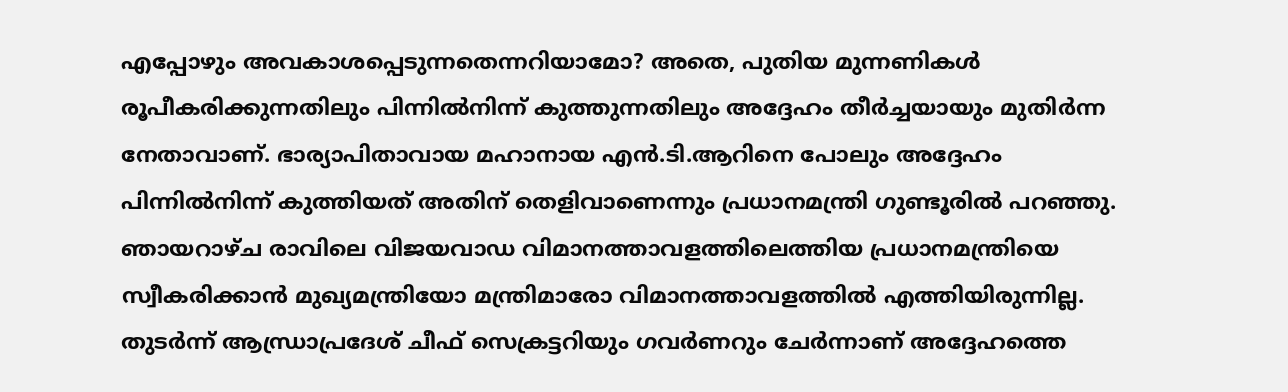എപ്പോഴും അവകാശപ്പെടുന്നതെന്നറിയാമോ? അതെ, പുതിയ മുന്നണികൾ രൂപീകരിക്കുന്നതിലും പിന്നിൽനിന്ന് കുത്തുന്നതിലും അദ്ദേഹം തീർച്ചയായും മുതിർന്ന നേതാവാണ്. ഭാര്യാപിതാവായ മഹാനായ എൻ.ടി.ആറിനെ പോലും അദ്ദേഹം പിന്നിൽനിന്ന് കുത്തിയത് അതിന് തെളിവാണെന്നും പ്രധാനമന്ത്രി ഗുണ്ടൂരിൽ പറഞ്ഞു. ഞായറാഴ്ച രാവിലെ വിജയവാഡ വിമാനത്താവളത്തിലെത്തിയ പ്രധാനമന്ത്രിയെ സ്വീകരിക്കാൻ മുഖ്യമന്ത്രിയോ മന്ത്രിമാരോ വിമാനത്താവളത്തിൽ എത്തിയിരുന്നില്ല. തുടർന്ന് ആന്ധ്രാപ്രദേശ് ചീഫ് സെക്രട്ടറിയും ഗവർണറും ചേർന്നാണ് അദ്ദേഹത്തെ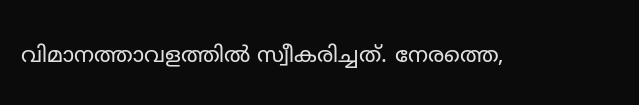വിമാനത്താവളത്തിൽ സ്വീകരിച്ചത്. നേരത്തെ,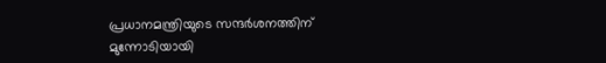പ്രധാനമന്ത്രിയുടെ സന്ദർശനത്തിന് മുന്നോടിയായി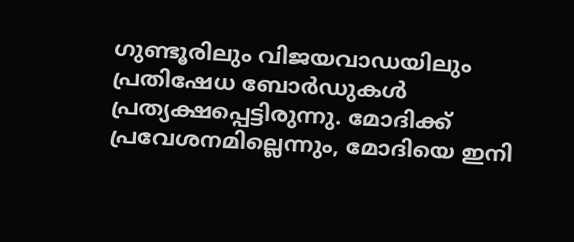ഗുണ്ടൂരിലും വിജയവാഡയിലും പ്രതിഷേധ ബോർഡുകൾ പ്രത്യക്ഷപ്പെട്ടിരുന്നു. മോദിക്ക് പ്രവേശനമില്ലെന്നും, മോദിയെ ഇനി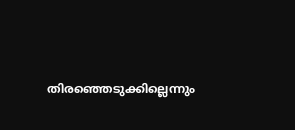തിരഞ്ഞെടുക്കില്ലെന്നും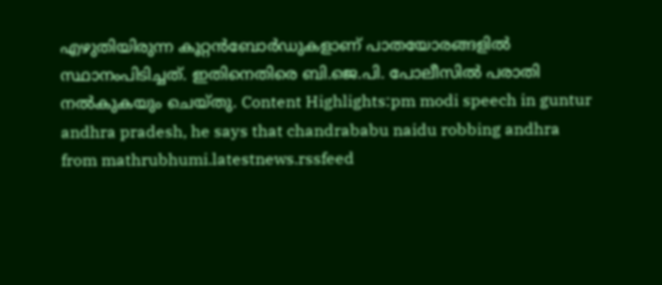എഴുതിയിരുന്ന കൂറ്റൻബോർഡുകളാണ് പാതയോരങ്ങളിൽ സ്ഥാനംപിടിച്ചത്. ഇതിനെതിരെ ബി.ജെ.പി. പോലീസിൽ പരാതി നൽകുകയും ചെയ്തു. Content Highlights:pm modi speech in guntur andhra pradesh, he says that chandrababu naidu robbing andhra
from mathrubhumi.latestnews.rssfeed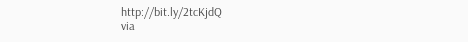http://bit.ly/2tcKjdQ
via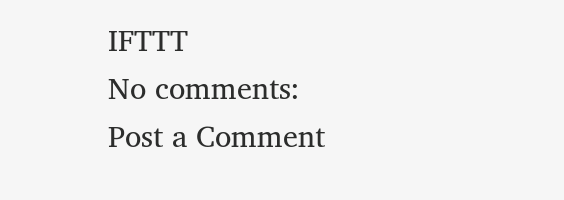IFTTT
No comments:
Post a Comment